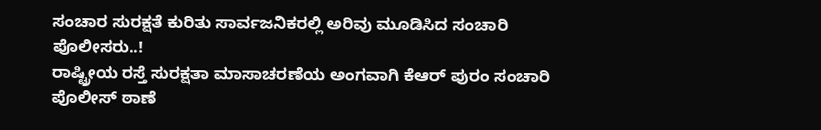ಸಂಚಾರ ಸುರಕ್ಷತೆ ಕುರಿತು ಸಾರ್ವಜನಿಕರಲ್ಲಿ ಅರಿವು ಮೂಡಿಸಿದ ಸಂಚಾರಿ ಪೊಲೀಸರು..!
ರಾಷ್ಟ್ರೀಯ ರಸ್ತೆ ಸುರಕ್ಷತಾ ಮಾಸಾಚರಣೆಯ ಅಂಗವಾಗಿ ಕೆಆರ್ ಪುರಂ ಸಂಚಾರಿ ಪೊಲೀಸ್ ಠಾಣೆ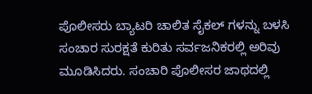ಪೊಲೀಸರು ಬ್ಯಾಟರಿ ಚಾಲಿತ ಸೈಕಲ್ ಗಳನ್ನು ಬಳಸಿ ಸಂಚಾರ ಸುರಕ್ಷತೆ ಕುರಿತು ಸರ್ವಜನಿಕರಲ್ಲಿ ಅರಿವು ಮೂಡಿಸಿದರು. ಸಂಚಾರಿ ಪೊಲೀಸರ ಜಾಥದಲ್ಲಿ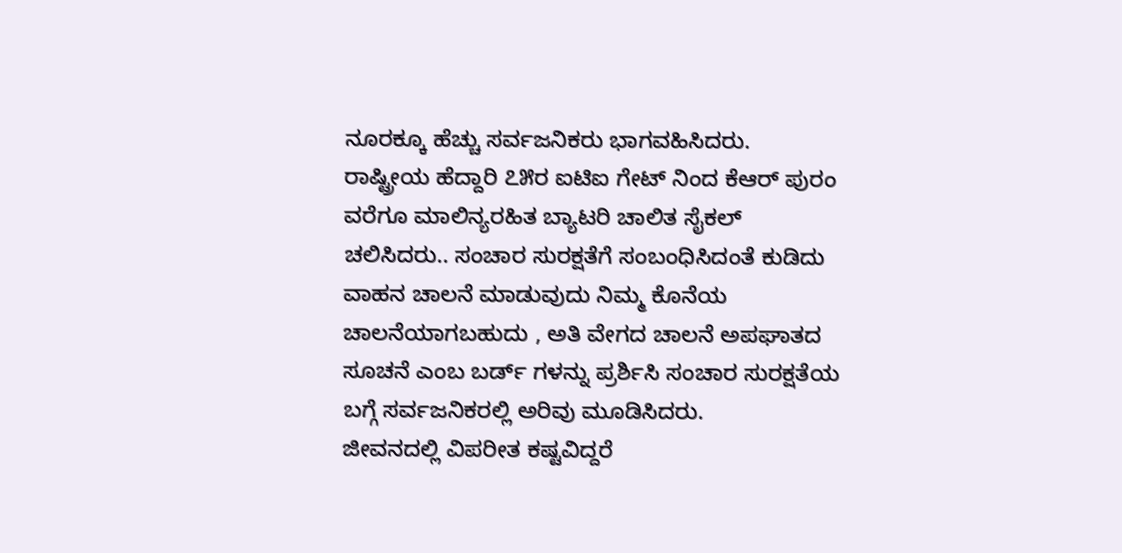ನೂರಕ್ಕೂ ಹೆಚ್ಚು ಸರ್ವಜನಿಕರು ಭಾಗವಹಿಸಿದರು.
ರಾಷ್ಟ್ರೀಯ ಹೆದ್ದಾರಿ ೭೫ರ ಐಟಿಐ ಗೇಟ್ ನಿಂದ ಕೆಆರ್ ಪುರಂ ವರೆಗೂ ಮಾಲಿನ್ಯರಹಿತ ಬ್ಯಾಟರಿ ಚಾಲಿತ ಸೈಕಲ್ ಚಲಿಸಿದರು.. ಸಂಚಾರ ಸುರಕ್ಷತೆಗೆ ಸಂಬಂಧಿಸಿದಂತೆ ಕುಡಿದು ವಾಹನ ಚಾಲನೆ ಮಾಡುವುದು ನಿಮ್ಮ ಕೊನೆಯ ಚಾಲನೆಯಾಗಬಹುದು , ಅತಿ ವೇಗದ ಚಾಲನೆ ಅಪಘಾತದ ಸೂಚನೆ ಎಂಬ ಬರ್ಡ್ ಗಳನ್ನು ಪ್ರರ್ಶಿಸಿ ಸಂಚಾರ ಸುರಕ್ಷತೆಯ ಬಗ್ಗೆ ಸರ್ವಜನಿಕರಲ್ಲಿ ಅರಿವು ಮೂಡಿಸಿದರು.
ಜೀವನದಲ್ಲಿ ವಿಪರೀತ ಕಷ್ಟವಿದ್ದರೆ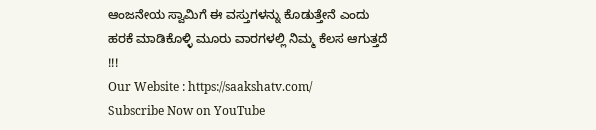ಆಂಜನೇಯ ಸ್ವಾಮಿಗೆ ಈ ವಸ್ತುಗಳನ್ನು ಕೊಡುತ್ತೇನೆ ಎಂದು ಹರಕೆ ಮಾಡಿಕೊಳ್ಳಿ ಮೂರು ವಾರಗಳಲ್ಲಿ ನಿಮ್ಮ ಕೆಲಸ ಆಗುತ್ತದೆ !!!
Our Website : https://saakshatv.com/
Subscribe Now on YouTube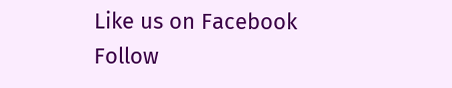Like us on Facebook
Follow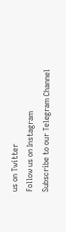us on Twitter
Follow us on Instagram
Subscribe to our Telegram Channel